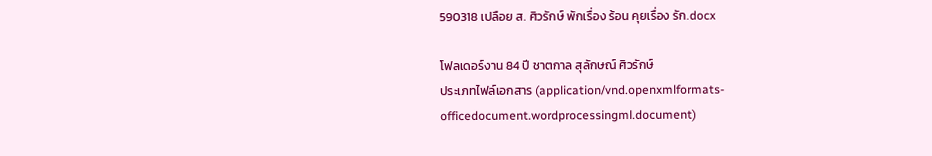590318 เปลือย ส. ศิวรักษ์ พักเรื่อง ร้อน คุยเรื่อง รัก.docx

โฟลเดอร์งาน 84 ปี ชาตกาล สุลักษณ์ ศิวรักษ์
ประเภทไฟล์เอกสาร (application/vnd.openxmlformats-officedocument.wordprocessingml.document)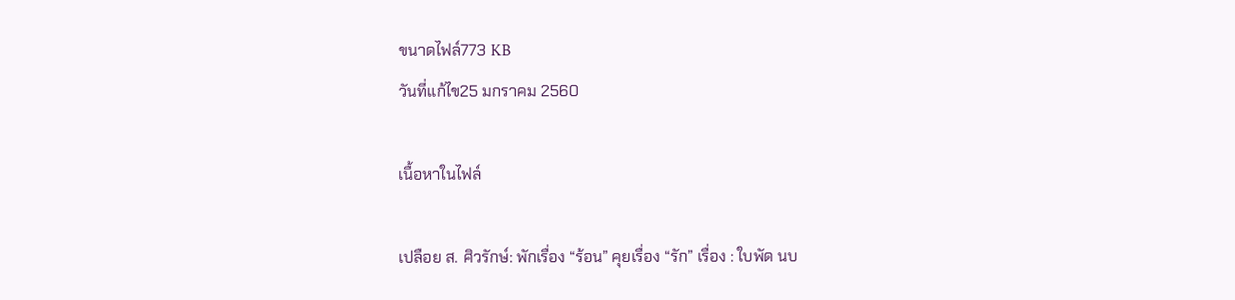ขนาดไฟล์773 KB
วันที่แก้ไข25 มกราคม 2560

เนื้อหาในไฟล์

เปลือย ส. ศิวรักษ์: พักเรื่อง “ร้อน” คุยเรื่อง “รัก” เรื่อง : ใบพัด นบ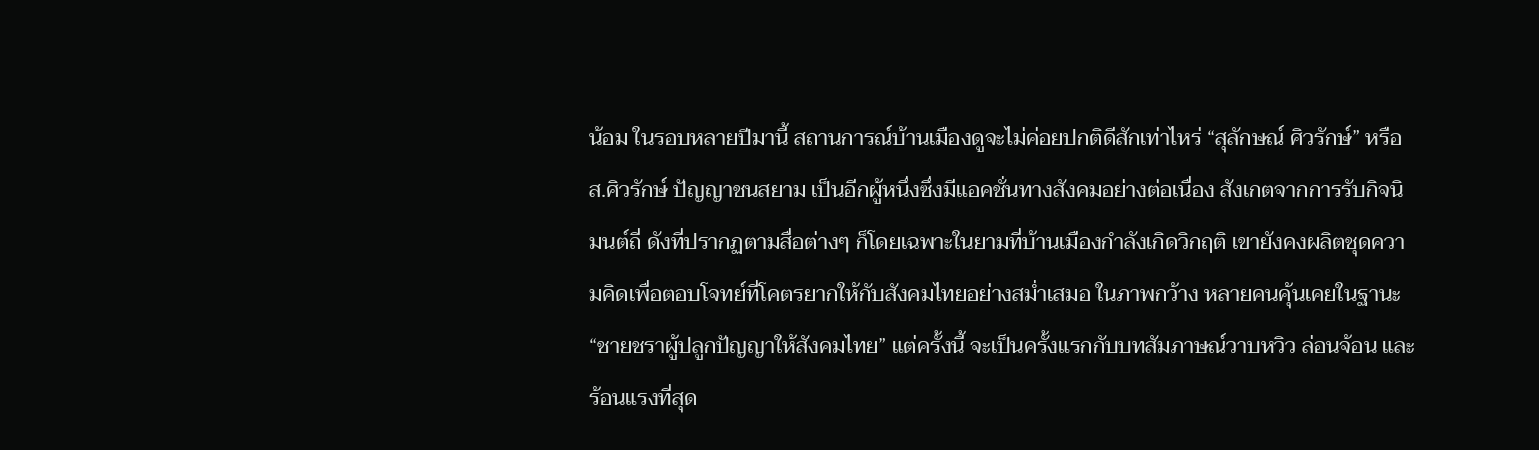น้อม ในรอบหลายปีมานี้ สถานการณ์บ้านเมืองดูจะไม่ค่อยปกติดีสักเท่าไหร่ “สุลักษณ์ ศิวรักษ์” หรือ ส.ศิวรักษ์ ปัญญาชนสยาม เป็นอีกผู้หนึ่งซึ่งมีแอคชั่นทางสังคมอย่างต่อเนื่อง สังเกตจากการรับกิจนิมนต์ถี่ ดังที่ปรากฏตามสื่อต่างๆ ก็โดยเฉพาะในยามที่บ้านเมืองกำลังเกิดวิกฤติ เขายังคงผลิตชุดความคิดเพื่อตอบโจทย์ที่โคตรยากให้กับสังคมไทยอย่างสม่ำเสมอ ในภาพกว้าง หลายคนคุ้นเคยในฐานะ “ชายชราผู้ปลูกปัญญาให้สังคมไทย” แต่ครั้งนี้ จะเป็นครั้งแรกกับบทสัมภาษณ์วาบหวิว ล่อนจ้อน และร้อนแรงที่สุด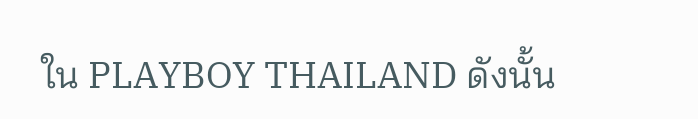ใน PLAYBOY THAILAND ดังนั้น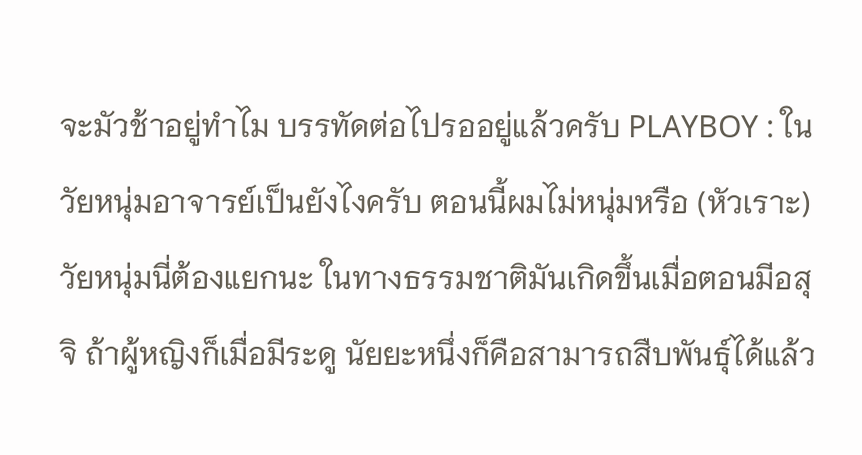จะมัวช้าอยู่ทำไม บรรทัดต่อไปรออยู่แล้วครับ PLAYBOY : ในวัยหนุ่มอาจารย์เป็นยังไงครับ ตอนนี้ผมไม่หนุ่มหรือ (หัวเราะ) วัยหนุ่มนี่ต้องแยกนะ ในทางธรรมชาติมันเกิดขึ้นเมื่อตอนมีอสุจิ ถ้าผู้หญิงก็เมื่อมีระดู นัยยะหนึ่งก็คือสามารถสืบพันธุ์ได้แล้ว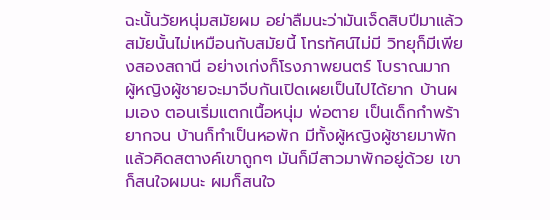ฉะนั้นวัยหนุ่มสมัยผม อย่าลืมนะว่ามันเจ็ดสิบปีมาแล้ว สมัยนั้นไม่เหมือนกับสมัยนี้ โทรทัศน์ไม่มี วิทยุก็มีเพียงสองสถานี อย่างเก่งก็โรงภาพยนตร์ โบราณมาก ผู้หญิงผู้ชายจะมาจีบกันเปิดเผยเป็นไปได้ยาก บ้านผมเอง ตอนเริ่มแตกเนื้อหนุ่ม พ่อตาย เป็นเด็กกำพร้า ยากจน บ้านก็ทำเป็นหอพัก มีทั้งผู้หญิงผู้ชายมาพักแล้วคิดสตางค์เขาถูกๆ มันก็มีสาวมาพักอยู่ด้วย เขาก็สนใจผมนะ ผมก็สนใจ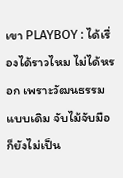เขา PLAYBOY : ได้เรื่องได้ราวไหม ไม่ได้หรอก เพราะวัฒนธรรมแบบเดิม จับไม้จับมือก็ยังไม่เป็น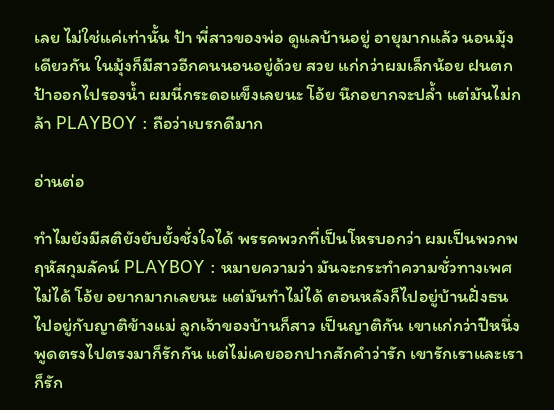เลย ไม่ใช่แค่เท่านั้น ป้า พี่สาวของพ่อ ดูแลบ้านอยู่ อายุมากแล้ว นอนมุ้งเดียวกัน ในมุ้งก็มีสาวอีกคนนอนอยู่ด้วย สวย แก่กว่าผมเล็กน้อย ฝนตกป้าออกไปรองน้ำ ผมนี่กระดอแข็งเลยนะ โอ้ย นึกอยากจะปล้ำ แต่มันไม่กล้า PLAYBOY : ถือว่าเบรกดีมาก

อ่านต่อ

ทำไมยังมีสติยังยับยั้งชั่งใจได้ พรรคพวกที่เป็นโหรบอกว่า ผมเป็นพวกพฤหัสกุมลัคน์ PLAYBOY : หมายความว่า มันจะกระทำความชั่วทางเพศไม่ได้ โอ้ย อยากมากเลยนะ แต่มันทำไม่ได้ ตอนหลังก็ไปอยู่บ้านฝั่งธน ไปอยู่กับญาติข้างแม่ ลูกเจ้าของบ้านก็สาว เป็นญาติกัน เขาแก่กว่าปีหนึ่ง พูดตรงไปตรงมาก็รักกัน แต่ไม่เคยออกปากสักคำว่ารัก เขารักเราและเราก็รัก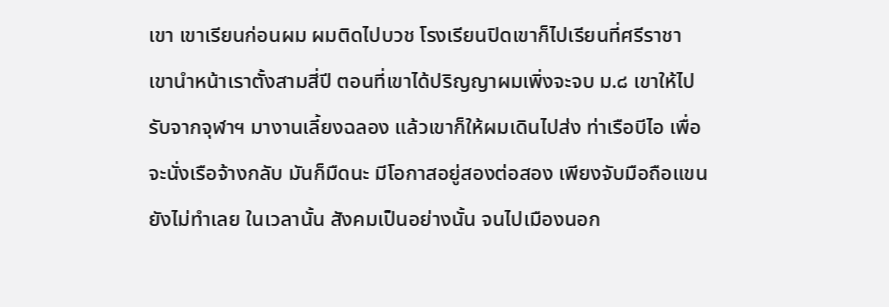เขา เขาเรียนก่อนผม ผมติดไปบวช โรงเรียนปิดเขาก็ไปเรียนที่ศรีราชา เขานำหน้าเราตั้งสามสี่ปี ตอนที่เขาได้ปริญญาผมเพิ่งจะจบ ม.๘ เขาให้ไปรับจากจุฬาฯ มางานเลี้ยงฉลอง แล้วเขาก็ให้ผมเดินไปส่ง ท่าเรือบีไอ เพื่อจะนั่งเรือจ้างกลับ มันก็มืดนะ มีโอกาสอยู่สองต่อสอง เพียงจับมือถือแขนยังไม่ทำเลย ในเวลานั้น สังคมเป็นอย่างนั้น จนไปเมืองนอก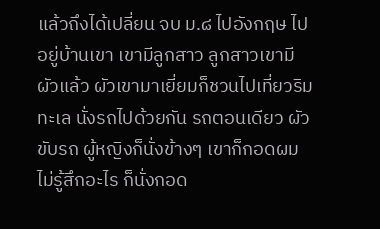แล้วถึงได้เปลี่ยน จบ ม.๘ ไปอังกฤษ ไปอยู่บ้านเขา เขามีลูกสาว ลูกสาวเขามีผัวแล้ว ผัวเขามาเยี่ยมก็ชวนไปเที่ยวริมทะเล นั่งรถไปด้วยกัน รถตอนเดียว ผัวขับรถ ผู้หญิงก็นั่งข้างๆ เขาก็กอดผม ไม่รู้สึกอะไร ก็นั่งกอด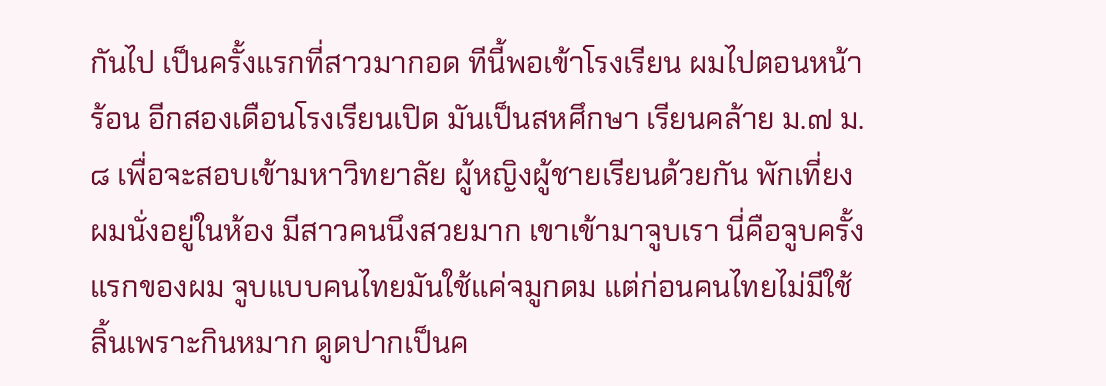กันไป เป็นครั้งแรกที่สาวมากอด ทีนี้พอเข้าโรงเรียน ผมไปตอนหน้าร้อน อีกสองเดือนโรงเรียนเปิด มันเป็นสหศึกษา เรียนคล้าย ม.๗ ม.๘ เพื่อจะสอบเข้ามหาวิทยาลัย ผู้หญิงผู้ชายเรียนด้วยกัน พักเที่ยงผมนั่งอยู่ในห้อง มีสาวคนนึงสวยมาก เขาเข้ามาจูบเรา นี่คือจูบครั้งแรกของผม จูบแบบคนไทยมันใช้แค่จมูกดม แต่ก่อนคนไทยไม่มีใช้ลิ้นเพราะกินหมาก ดูดปากเป็นค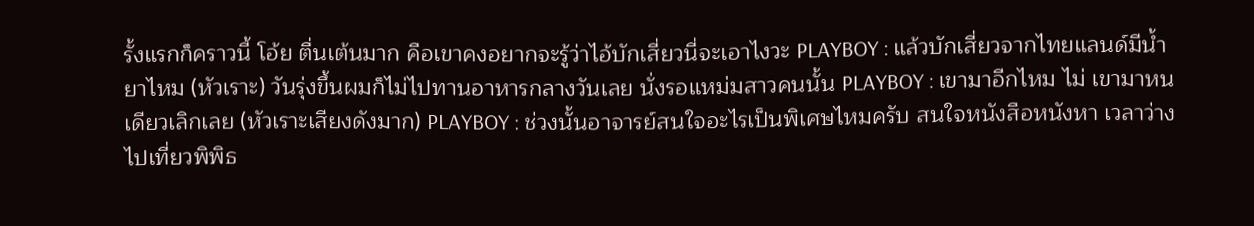รั้งแรกก็คราวนี้ โอ้ย ตื่นเต้นมาก คือเขาคงอยากจะรู้ว่าไอ้บักเสี่ยวนี่จะเอาไงวะ PLAYBOY : แล้วบักเสี่ยวจากไทยแลนด์มีน้ำยาไหม (หัวเราะ) วันรุ่งขึ้นผมก็ไม่ไปทานอาหารกลางวันเลย นั่งรอแหม่มสาวคนนั้น PLAYBOY : เขามาอีกไหม ไม่ เขามาหนเดียวเลิกเลย (หัวเราะเสียงดังมาก) PLAYBOY : ช่วงนั้นอาจารย์สนใจอะไรเป็นพิเศษไหมครับ สนใจหนังสือหนังหา เวลาว่างไปเที่ยวพิพิธ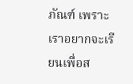ภัณฑ์ เพราะเราอยากจะเรียนเพื่อส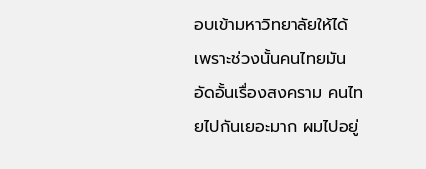อบเข้ามหาวิทยาลัยให้ได้ เพราะช่วงนั้นคนไทยมันอัดอั้นเรื่องสงคราม คนไทยไปกันเยอะมาก ผมไปอยู่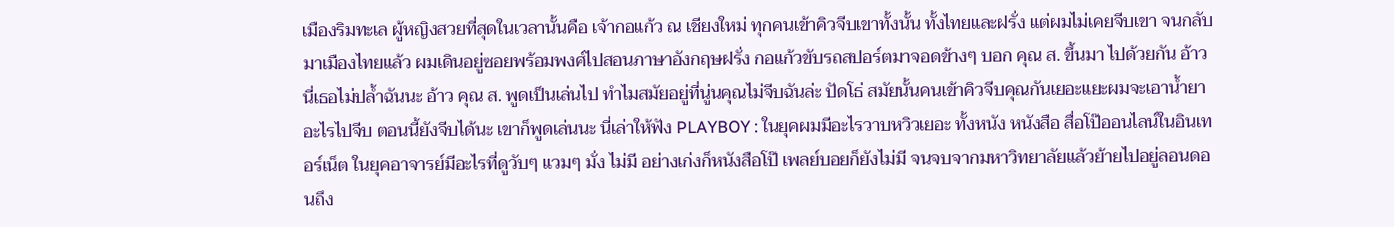เมืองริมทะเล ผู้หญิงสวยที่สุดในเวลานั้นคือ เจ้ากอแก้ว ณ เชียงใหม่ ทุกคนเข้าคิวจีบเขาทั้งนั้น ทั้งไทยและฝรั่ง แต่ผมไม่เคยจีบเขา จนกลับมาเมืองไทยแล้ว ผมเดินอยู่ซอยพร้อมพงศ์ไปสอนภาษาอังกฤษฝรั่ง กอแก้วขับรถสปอร์ตมาจอดข้างๆ บอก คุณ ส. ขึ้นมา ไปด้วยกัน อ้าว นี่เธอไม่ปล้ำฉันนะ อ้าว คุณ ส. พูดเป็นเล่นไป ทำไมสมัยอยู่ที่นู่นคุณไม่จีบฉันล่ะ ปัดโธ่ สมัยนั้นคนเข้าคิวจีบคุณกันเยอะแยะผมจะเอาน้ำยาอะไรไปจีบ ตอนนี้ยังจีบได้นะ เขาก็พูดเล่นนะ นี่เล่าให้ฟัง PLAYBOY : ในยุคผมมีอะไรวาบหวิวเยอะ ทั้งหนัง หนังสือ สื่อโป๊ออนไลน์ในอินเทอร์เน็ต ในยุคอาจารย์มีอะไรที่ดูวับๆ แวมๆ มั่ง ไม่มี อย่างเก่งก็หนังสือโป๊ เพลย์บอยก็ยังไม่มี จนจบจากมหาวิทยาลัยแล้วย้ายไปอยู่ลอนดอนถึง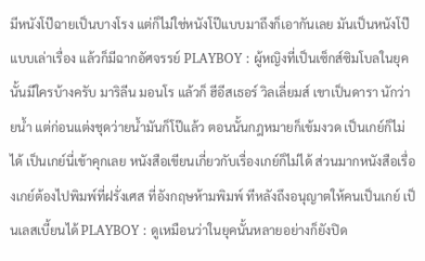มีหนังโป๊ฉายเป็นบางโรง แต่ก็ไม่ใช่หนังโป๊แบบมาถึงก็เอากันเลย มันเป็นหนังโป๊แบบเล่าเรื่อง แล้วก็มีฉากอัศจรรย์ PLAYBOY : ผู้หญิงที่เป็นเซ็กส์ซิมโบลในยุคนั้นมีใครบ้างครับ มาริลีน มอนโร แล้วก็ ฮีอีสเธอร์ วิลเลี่ยมส์ เขาเป็นดารา นักว่ายน้ำ แต่ก่อนแต่งชุดว่ายน้ำมันก็โป๊แล้ว ตอนนั้นกฎหมายก็เข้มงวด เป็นเกย์ก็ไม่ได้ เป็นเกย์นี่เข้าคุกเลย หนังสือเขียนเกี่ยวกับเรื่องเกย์ก็ไม่ได้ ส่วนมากหนังสือเรื่องเกย์ต้องไปพิมพ์ที่ฝรั่งเศส ที่อังกฤษห้ามพิมพ์ ทีหลังถึงอนุญาตให้คนเป็นเกย์ เป็นเลสเบี้ยนได้ PLAYBOY : ดูเหมือนว่าในยุคนั้นหลายอย่างก็ยังปิด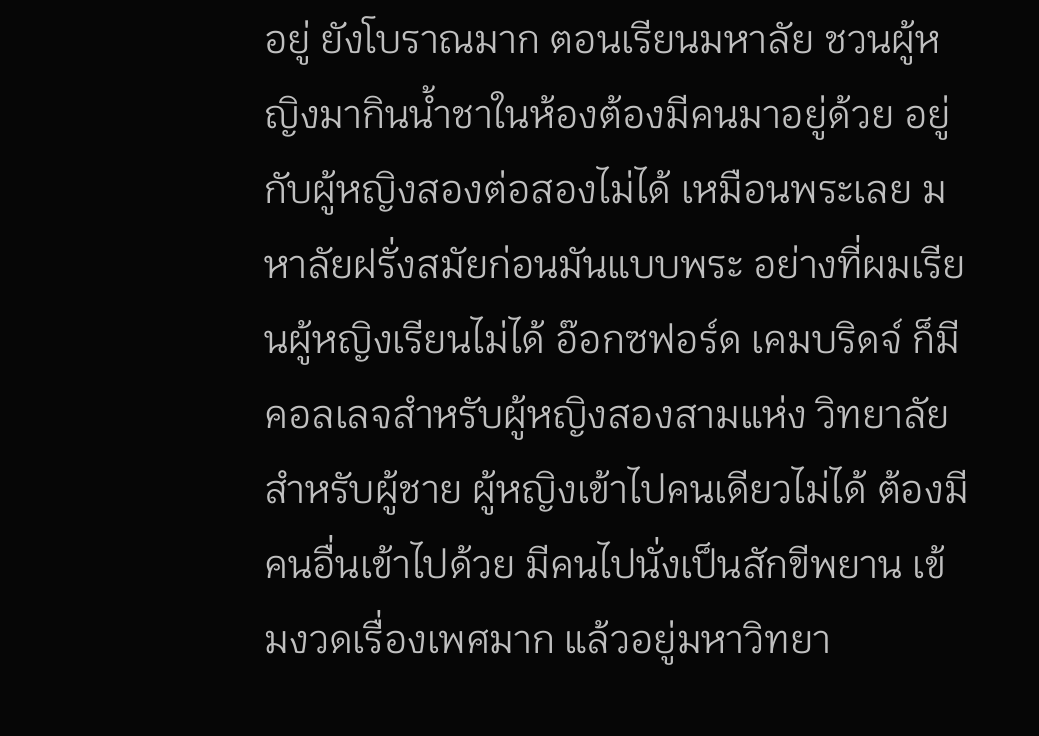อยู่ ยังโบราณมาก ตอนเรียนมหาลัย ชวนผู้หญิงมากินน้ำชาในห้องต้องมีคนมาอยู่ด้วย อยู่กับผู้หญิงสองต่อสองไม่ได้ เหมือนพระเลย มหาลัยฝรั่งสมัยก่อนมันแบบพระ อย่างที่ผมเรียนผู้หญิงเรียนไม่ได้ อ๊อกซฟอร์ด เคมบริดจ์ ก็มีคอลเลจสำหรับผู้หญิงสองสามแห่ง วิทยาลัยสำหรับผู้ชาย ผู้หญิงเข้าไปคนเดียวไม่ได้ ต้องมีคนอื่นเข้าไปด้วย มีคนไปนั่งเป็นสักขีพยาน เข้มงวดเรื่องเพศมาก แล้วอยู่มหาวิทยา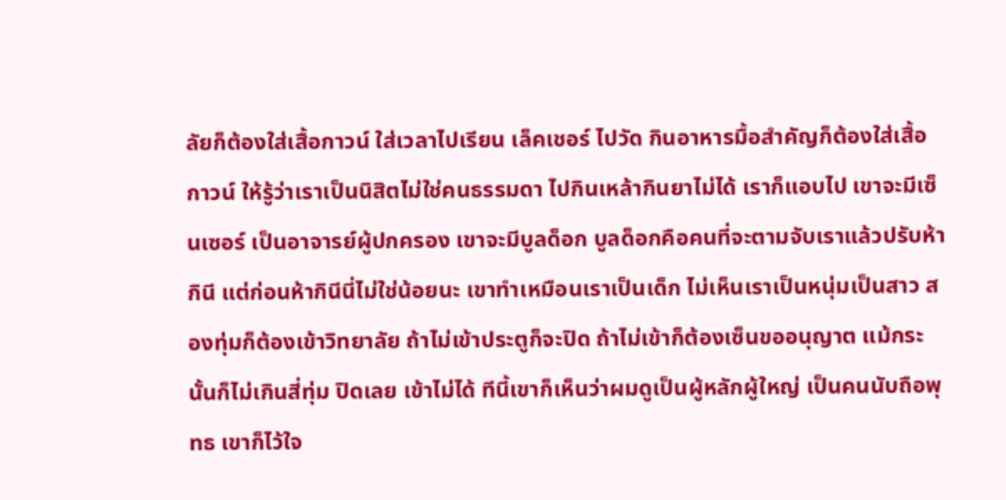ลัยก็ต้องใส่เสื้อกาวน์ ใส่เวลาไปเรียน เล็คเชอร์ ไปวัด กินอาหารมื้อสำคัญก็ต้องใส่เสื้อกาวน์ ให้รู้ว่าเราเป็นนิสิตไม่ใช่คนธรรมดา ไปกินเหล้ากินยาไม่ได้ เราก็แอบไป เขาจะมีเซ็นเซอร์ เป็นอาจารย์ผู้ปกครอง เขาจะมีบูลด็อก บูลด็อกคือคนที่จะตามจับเราแล้วปรับห้ากินี แต่ก่อนห้ากินีนี่ไม่ใช่น้อยนะ เขาทำเหมือนเราเป็นเด็ก ไม่เห็นเราเป็นหนุ่มเป็นสาว สองทุ่มก็ต้องเข้าวิทยาลัย ถ้าไม่เข้าประตูก็จะปิด ถ้าไม่เข้าก็ต้องเซ็นขออนุญาต แม้กระนั้นก็ไม่เกินสี่ทุ่ม ปิดเลย เข้าไม่ได้ ทีนี้เขาก็เห็นว่าผมดูเป็นผู้หลักผู้ใหญ่ เป็นคนนับถือพุทธ เขาก็ไว้ใจ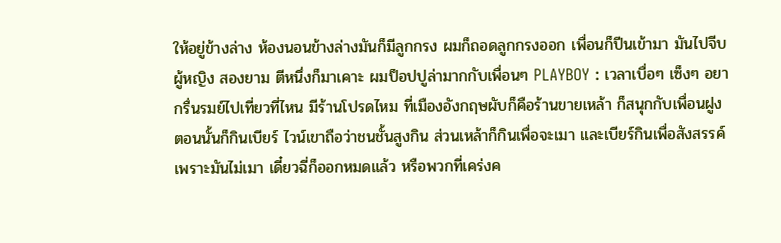ให้อยู่ข้างล่าง ห้องนอนข้างล่างมันก็มีลูกกรง ผมก็ถอดลูกกรงออก เพื่อนก็ปีนเข้ามา มันไปจีบผู้หญิง สองยาม ตีหนึ่งก็มาเคาะ ผมป็อปปูล่ามากกับเพื่อนๆ PLAYBOY : เวลาเบื่อๆ เซ็งๆ อยากรื่นรมย์ไปเที่ยวที่ไหน มีร้านโปรดไหม ที่เมืองอังกฤษผับก็คือร้านขายเหล้า ก็สนุกกับเพื่อนฝูง ตอนนั้นก็กินเบียร์ ไวน์เขาถือว่าชนชั้นสูงกิน ส่วนเหล้าก็กินเพื่อจะเมา และเบียร์กินเพื่อสังสรรค์เพราะมันไม่เมา เดี๋ยวฉี่ก็ออกหมดแล้ว หรือพวกที่เคร่งค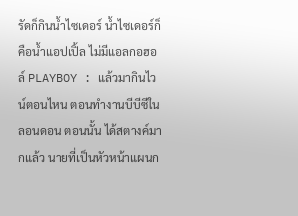รัดก็กินน้ำไซเดอร์ น้ำไซเดอร์ก็คือน้ำแอปเปิ้ล ไม่มีแอลกอฮอล์ PLAYBOY : แล้วมากินไวน์ตอนไหน ตอนทำงานบีบีซีในลอนดอน ตอนนั้น ได้สตางค์มากแล้ว นายที่เป็นหัวหน้าแผนก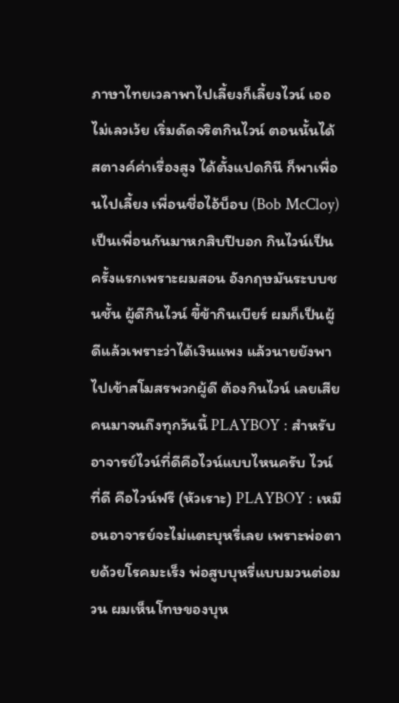ภาษาไทยเวลาพาไปเลี้ยงก็เลี้ยงไวน์ เออ ไม่เลวเว้ย เริ่มดัดจริตกินไวน์ ตอนนั้นได้สตางค์ค่าเรื่องสูง ได้ตั้งแปดกินี ก็พาเพื่อนไปเลี้ยง เพื่อนชื่อไอ้บ็อบ (Bob McCloy) เป็นเพื่อนกันมาหกสิบปีบอก กินไวน์เป็นครั้งแรกเพราะผมสอน อังกฤษมันระบบชนชั้น ผู้ดีกินไวน์ ขี้ข้ากินเบียร์ ผมก็เป็นผู้ดีแล้วเพราะว่าได้เงินแพง แล้วนายยังพาไปเข้าสโมสรพวกผู้ดี ต้องกินไวน์ เลยเสียคนมาจนถึงทุกวันนี้ PLAYBOY : สำหรับอาจารย์ไวน์ที่ดีคือไวน์แบบไหนครับ ไวน์ที่ดี คือไวน์ฟรี (หัวเราะ) PLAYBOY : เหมือนอาจารย์จะไม่แตะบุหรี่เลย เพราะพ่อตายด้วยโรคมะเร็ง พ่อสูบบุหรี่แบบมวนต่อมวน ผมเห็นโทษของบุห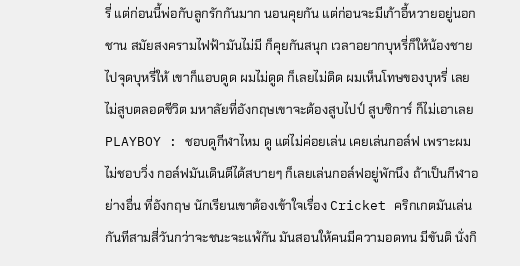รี่ แต่ก่อนนี้พ่อกับลูกรักกันมาก นอนคุยกัน แต่ก่อนจะมีเก้าอี้หวายอยู่นอกชาน สมัยสงครามไฟฟ้ามันไม่มี ก็คุยกันสนุก เวลาอยากบุหรี่ก็ให้น้องชายไปจุดบุหรี่ให้ เขาก็แอบดูด ผมไม่ดูด ก็เลยไม่ติด ผมเห็นโทษของบุหรี่ เลยไม่สูบตลอดชีวิต มหาลัยที่อังกฤษเขาจะต้องสูบไปป์ สูบซิการ์ ก็ไม่เอาเลย PLAYBOY : ชอบดูกีฬาไหม ดู แต่ไม่ค่อยเล่น เคยเล่นกอล์ฟ เพราะผมไม่ชอบวิ่ง กอล์ฟมันเดินตีได้สบายๆ ก็เลยเล่นกอล์ฟอยู่พักนึง ถ้าเป็นกีฬาอย่างอื่น ที่อังกฤษ นักเรียนเขาต้องเข้าใจเรื่อง Cricket คริกเกตมันเล่นกันทีสามสี่วันกว่าจะชนะจะแพ้กัน มันสอนให้คนมีความอดทน มีขันติ นั่งกิ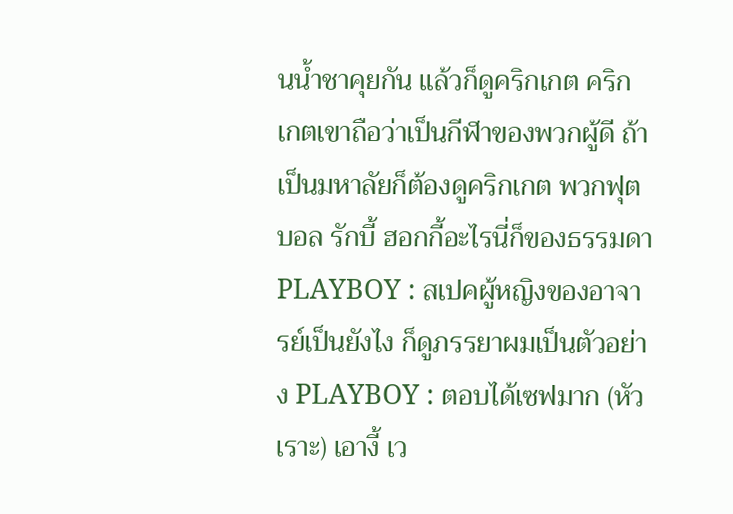นน้ำชาคุยกัน แล้วก็ดูคริกเกต คริกเกตเขาถือว่าเป็นกีฬาของพวกผู้ดี ถ้าเป็นมหาลัยก็ต้องดูคริกเกต พวกฟุตบอล รักบี้ ฮอกกี้อะไรนี่ก็ของธรรมดา PLAYBOY : สเปคผู้หญิงของอาจารย์เป็นยังไง ก็ดูภรรยาผมเป็นตัวอย่าง PLAYBOY : ตอบได้เซฟมาก (หัวเราะ) เอางี้ เว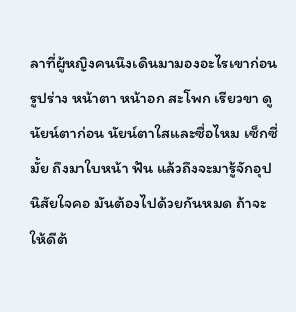ลาที่ผู้หญิงคนนึงเดินมามองอะไรเขาก่อน รูปร่าง หน้าตา หน้าอก สะโพก เรียวขา ดูนัยน์ตาก่อน นัยน์ตาใสและซื่อไหม เซ็กซี่มั้ย ถึงมาใบหน้า ฟัน แล้วถึงจะมารู้จักอุปนิสัยใจคอ มันต้องไปด้วยกันหมด ถ้าจะให้ดีต้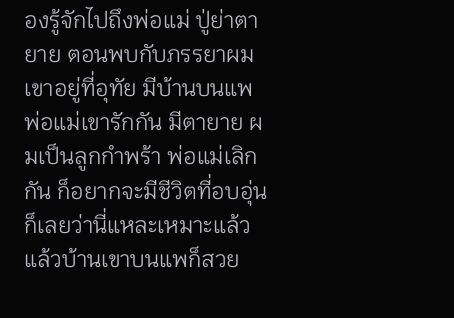องรู้จักไปถึงพ่อแม่ ปู่ย่าตายาย ตอนพบกับภรรยาผม เขาอยู่ที่อุทัย มีบ้านบนแพ พ่อแม่เขารักกัน มีตายาย ผมเป็นลูกกำพร้า พ่อแม่เลิกกัน ก็อยากจะมีชีวิตที่อบอุ่น ก็เลยว่านี่แหละเหมาะแล้ว แล้วบ้านเขาบนแพก็สวย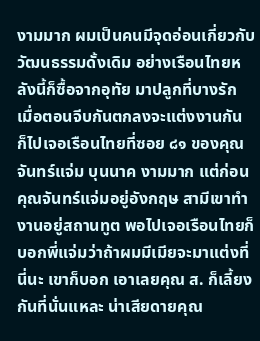งามมาก ผมเป็นคนมีจุดอ่อนเกี่ยวกับวัฒนธรรมดั้งเดิม อย่างเรือนไทยหลังนี้ก็ซื้อจากอุทัย มาปลูกที่บางรัก เมื่อตอนจีบกันตกลงจะแต่งงานกัน ก็ไปเจอเรือนไทยที่ซอย ๘๑ ของคุณจันทร์แจ่ม บุนนาค งามมาก แต่ก่อนคุณจันทร์แจ่มอยู่อังกฤษ สามีเขาทำงานอยู่สถานทูต พอไปเจอเรือนไทยก็บอกพี่แจ่มว่าถ้าผมมีเมียจะมาแต่งที่นี่นะ เขาก็บอก เอาเลยคุณ ส. ก็เลี้ยงกันที่นั่นแหละ น่าเสียดายคุณ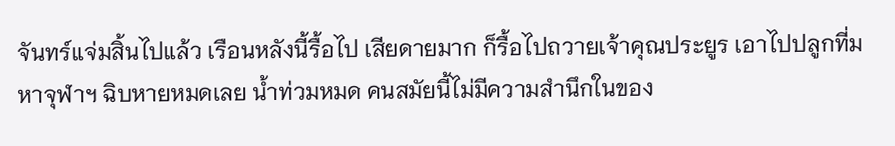จันทร์แจ่มสิ้นไปแล้ว เรือนหลังนี้รื้อไป เสียดายมาก ก็รื้อไปถวายเจ้าคุณประยูร เอาไปปลูกที่มหาจุฬาฯ ฉิบหายหมดเลย น้ำท่วมหมด คนสมัยนี้ไม่มีความสำนึกในของ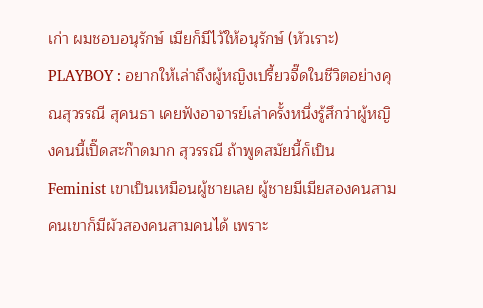เก่า ผมชอบอนุรักษ์ เมียก็มีไว้ให้อนุรักษ์ (หัวเราะ) PLAYBOY : อยากให้เล่าถึงผู้หญิงเปรี้ยวจี๊ดในชีวิตอย่างคุณสุวรรณี สุคนธา เคยฟังอาจารย์เล่าครั้งหนึ่งรู้สึกว่าผู้หญิงคนนี้เปิ๊ดสะก๊าดมาก สุวรรณี ถ้าพูดสมัยนี้ก็เป็น Feminist เขาเป็นเหมือนผู้ชายเลย ผู้ชายมีเมียสองคนสามคนเขาก็มีผัวสองคนสามคนได้ เพราะ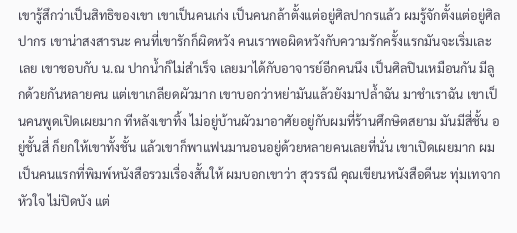เขารู้สึกว่าเป็นสิทธิของเขา เขาเป็นคนเก่ง เป็นคนกล้าตั้งแต่อยู่ศิลปากรแล้ว ผมรู้จักตั้งแต่อยู่ศิลปากร เขาน่าสงสารนะ คนที่เขารักก็ผิดหวัง คนเราพอผิดหวังกับความรักครั้งแรกมันจะเริ่มเละเลย เขาชอบกับ น.ณ ปากน้ำก็ไม่สำเร็จ เลยมาได้กับอาจารย์อีกคนนึง เป็นศิลปินเหมือนกัน มีลูกด้วยกันหลายคน แต่เขาเกลียดผัวมาก เขาบอกว่าหย่ามันแล้วยังมาปล้ำฉัน มาชำเราฉัน เขาเป็นคนพูดเปิดเผยมาก ทีหลังเขาทิ้ง ไม่อยู่บ้านผัวมาอาศัยอยู่กับผมที่ร้านศึกษิตสยาม มันมีสี่ชั้น อยู่ชั้นสี่ ก็ยกให้เขาทั้งชั้น แล้วเขาก็พาแฟนมานอนอยู่ด้วยหลายคนเลยที่นั่น เขาเปิดเผยมาก ผมเป็นคนแรกที่พิมพ์หนังสือรวมเรื่องสั้นให้ ผมบอกเขาว่า สุวรรณี คุณเขียนหนังสือดีนะ ทุ่มเทจากหัวใจ ไม่ปิดบัง แต่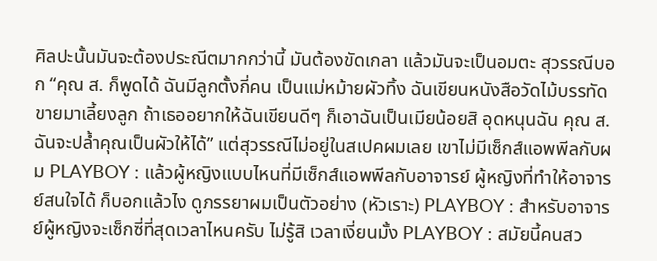ศิลปะนั้นมันจะต้องประณีตมากกว่านี้ มันต้องขัดเกลา แล้วมันจะเป็นอมตะ สุวรรณีบอก “คุณ ส. ก็พูดได้ ฉันมีลูกตั้งกี่คน เป็นแม่หม้ายผัวทิ้ง ฉันเขียนหนังสือวัดไม้บรรทัดขายมาเลี้ยงลูก ถ้าเธออยากให้ฉันเขียนดีๆ ก็เอาฉันเป็นเมียน้อยสิ อุดหนุนฉัน คุณ ส. ฉันจะปล้ำคุณเป็นผัวให้ได้” แต่สุวรรณีไม่อยู่ในสเปคผมเลย เขาไม่มีเซ็กส์แอพพีลกับผม PLAYBOY : แล้วผู้หญิงแบบไหนที่มีเซ็กส์แอพพีลกับอาจารย์ ผู้หญิงที่ทำให้อาจารย์สนใจได้ ก็บอกแล้วไง ดูภรรยาผมเป็นตัวอย่าง (หัวเราะ) PLAYBOY : สำหรับอาจารย์ผู้หญิงจะเซ็กซี่ที่สุดเวลาไหนครับ ไม่รู้สิ เวลาเงี่ยนมั้ง PLAYBOY : สมัยนี้คนสว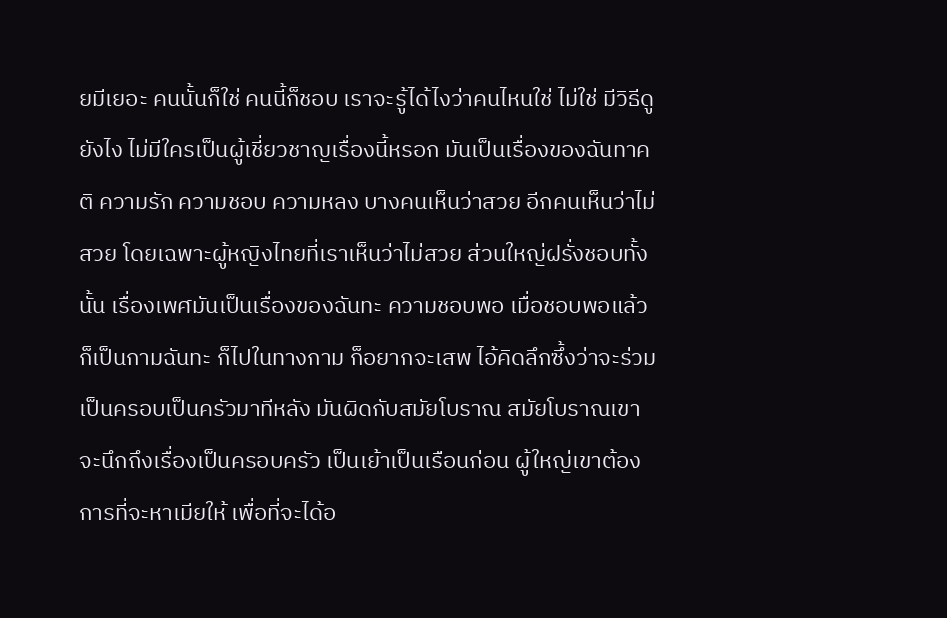ยมีเยอะ คนนั้นก็ใช่ คนนี้ก็ชอบ เราจะรู้ได้ไงว่าคนไหนใช่ ไม่ใช่ มีวิธีดูยังไง ไม่มีใครเป็นผู้เชี่ยวชาญเรื่องนี้หรอก มันเป็นเรื่องของฉันทาคติ ความรัก ความชอบ ความหลง บางคนเห็นว่าสวย อีกคนเห็นว่าไม่สวย โดยเฉพาะผู้หญิงไทยที่เราเห็นว่าไม่สวย ส่วนใหญ่ฝรั่งชอบทั้งนั้น เรื่องเพศมันเป็นเรื่องของฉันทะ ความชอบพอ เมื่อชอบพอแล้วก็เป็นกามฉันทะ ก็ไปในทางกาม ก็อยากจะเสพ ไอ้คิดลึกซึ้งว่าจะร่วมเป็นครอบเป็นครัวมาทีหลัง มันผิดกับสมัยโบราณ สมัยโบราณเขาจะนึกถึงเรื่องเป็นครอบครัว เป็นเย้าเป็นเรือนก่อน ผู้ใหญ่เขาต้องการที่จะหาเมียให้ เพื่อที่จะได้อ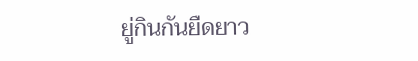ยู่กินกันยืดยาว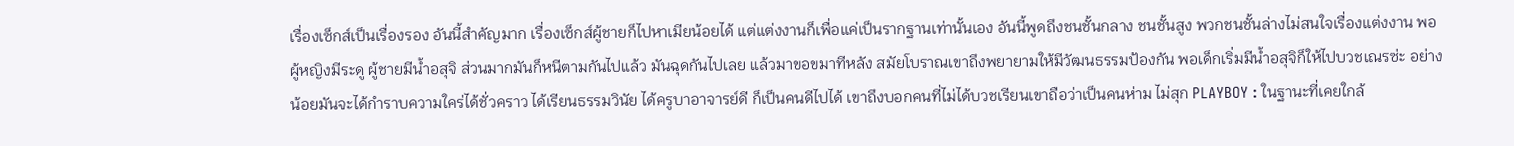เรื่องเซ็กส์เป็นเรื่องรอง อันนี้สำคัญมาก เรื่องเซ็กส์ผู้ชายก็ไปหาเมียน้อยได้ แต่แต่งงานก็เพื่อแค่เป็นรากฐานเท่านั้นเอง อันนี้พูดถึงชนชั้นกลาง ชนชั้นสูง พวกชนชั้นล่างไม่สนใจเรื่องแต่งงาน พอผู้หญิงมีระดู ผู้ชายมีน้ำอสุจิ ส่วนมากมันก็หนีตามกันไปแล้ว มันฉุดกันไปเลย แล้วมาขอขมาทีหลัง สมัยโบราณเขาถึงพยายามให้มีวัฒนธรรมป้องกัน พอเด็กเริ่มมีน้ำอสุจิก็ให้ไปบวชเณรซ่ะ อย่างน้อยมันจะได้กำราบความใคร่ได้ชั่วคราว ได้เรียนธรรมวินัย ได้ครูบาอาจารย์ดี ก็เป็นคนดีไปได้ เขาถึงบอกคนที่ไม่ได้บวชเรียนเขาถือว่าเป็นคนห่าม ไม่สุก PLAYBOY : ในฐานะที่เคยใกล้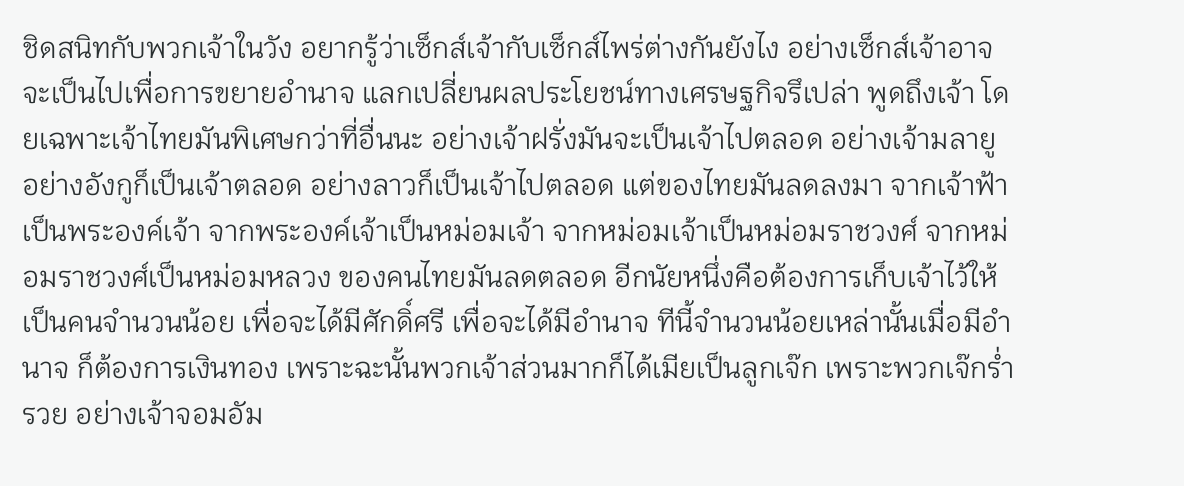ชิดสนิทกับพวกเจ้าในวัง อยากรู้ว่าเซ็กส์เจ้ากับเซ็กส์ไพร่ต่างกันยังไง อย่างเซ็กส์เจ้าอาจจะเป็นไปเพื่อการขยายอำนาจ แลกเปลี่ยนผลประโยชน์ทางเศรษฐกิจรึเปล่า พูดถึงเจ้า โดยเฉพาะเจ้าไทยมันพิเศษกว่าที่อื่นนะ อย่างเจ้าฝรั่งมันจะเป็นเจ้าไปตลอด อย่างเจ้ามลายู อย่างอังกูก็เป็นเจ้าตลอด อย่างลาวก็เป็นเจ้าไปตลอด แต่ของไทยมันลดลงมา จากเจ้าฟ้าเป็นพระองค์เจ้า จากพระองค์เจ้าเป็นหม่อมเจ้า จากหม่อมเจ้าเป็นหม่อมราชวงศ์ จากหม่อมราชวงศ์เป็นหม่อมหลวง ของคนไทยมันลดตลอด อีกนัยหนึ่งคือต้องการเก็บเจ้าไว้ให้เป็นคนจำนวนน้อย เพื่อจะได้มีศักดิ์ศรี เพื่อจะได้มีอำนาจ ทีนี้จำนวนน้อยเหล่านั้นเมื่อมีอำนาจ ก็ต้องการเงินทอง เพราะฉะนั้นพวกเจ้าส่วนมากก็ได้เมียเป็นลูกเจ๊ก เพราะพวกเจ๊กร่ำรวย อย่างเจ้าจอมอัม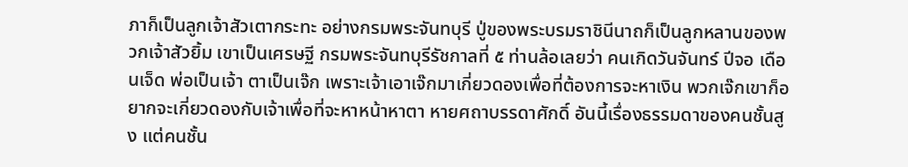ภาก็เป็นลูกเจ้าสัวเตากระทะ อย่างกรมพระจันทบุรี ปู่ของพระบรมราชินีนาถก็เป็นลูกหลานของพวกเจ้าสัวยิ้ม เขาเป็นเศรษฐี กรมพระจันทบุรีรัชกาลที่ ๕ ท่านล้อเลยว่า คนเกิดวันจันทร์ ปีจอ เดือนเจ็ด พ่อเป็นเจ้า ตาเป็นเจ๊ก เพราะเจ้าเอาเจ๊กมาเกี่ยวดองเพื่อที่ต้องการจะหาเงิน พวกเจ๊กเขาก็อยากจะเกี่ยวดองกับเจ้าเพื่อที่จะหาหน้าหาตา หายศถาบรรดาศักดิ์ อันนี้เรื่องธรรมดาของคนชั้นสูง แต่คนชั้น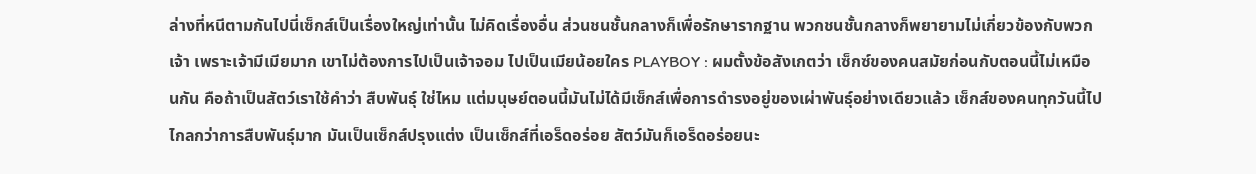ล่างที่หนีตามกันไปนี่เซ็กส์เป็นเรื่องใหญ่เท่านั้น ไม่คิดเรื่องอื่น ส่วนชนชั้นกลางก็เพื่อรักษารากฐาน พวกชนชั้นกลางก็พยายามไม่เกี่ยวข้องกับพวกเจ้า เพราะเจ้ามีเมียมาก เขาไม่ต้องการไปเป็นเจ้าจอม ไปเป็นเมียน้อยใคร PLAYBOY : ผมตั้งข้อสังเกตว่า เซ็กซ์ของคนสมัยก่อนกับตอนนี้ไม่เหมือนกัน คือถ้าเป็นสัตว์เราใช้คำว่า สืบพันธุ์ ใช่ไหม แต่มนุษย์ตอนนี้มันไม่ได้มีเซ็กส์เพื่อการดำรงอยู่ของเผ่าพันธุ์อย่างเดียวแล้ว เซ็กส์ของคนทุกวันนี้ไปไกลกว่าการสืบพันธุ์มาก มันเป็นเซ็กส์ปรุงแต่ง เป็นเซ็กส์ที่เอร็ดอร่อย สัตว์มันก็เอร็ดอร่อยนะ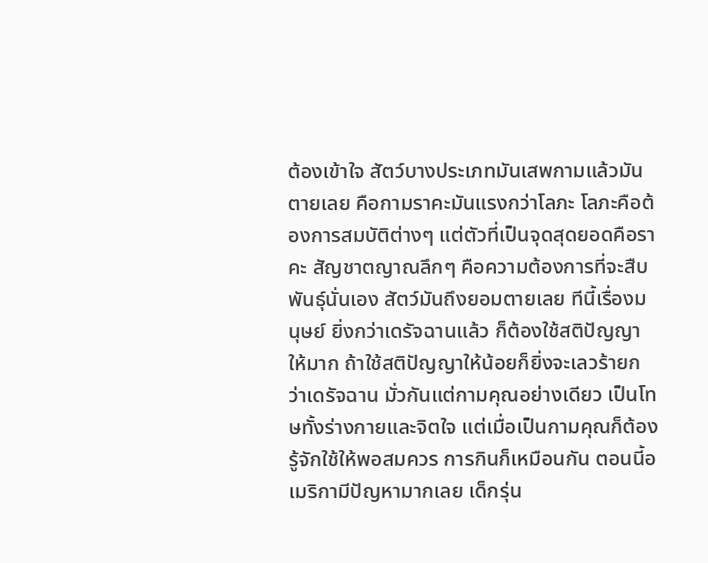ต้องเข้าใจ สัตว์บางประเภทมันเสพกามแล้วมันตายเลย คือกามราคะมันแรงกว่าโลภะ โลภะคือต้องการสมบัติต่างๆ แต่ตัวที่เป็นจุดสุดยอดคือราคะ สัญชาตญาณลึกๆ คือความต้องการที่จะสืบพันธุ์นั่นเอง สัตว์มันถึงยอมตายเลย ทีนี้เรื่องมนุษย์ ยิ่งกว่าเดรัจฉานแล้ว ก็ต้องใช้สติปัญญาให้มาก ถ้าใช้สติปัญญาให้น้อยก็ยิ่งจะเลวร้ายกว่าเดรัจฉาน มั่วกันแต่กามคุณอย่างเดียว เป็นโทษทั้งร่างกายและจิตใจ แต่เมื่อเป็นกามคุณก็ต้องรู้จักใช้ให้พอสมควร การกินก็เหมือนกัน ตอนนี้อเมริกามีปัญหามากเลย เด็กรุ่น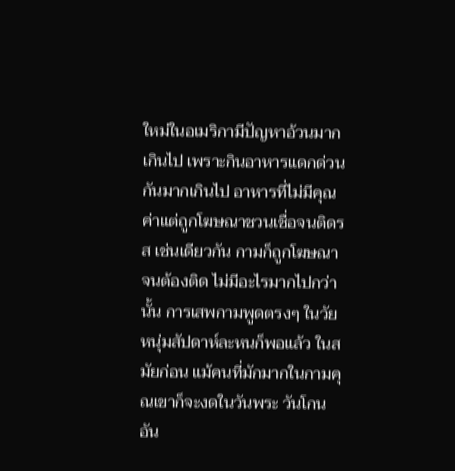ใหม่ในอเมริกามีปัญหาอ้วนมากเกินไป เพราะกินอาหารแดกด่วนกันมากเกินไป อาหารที่ไม่มีคุณค่าแต่ถูกโฆษณาชวนเชื่อจนติดรส เช่นเดียวกัน กามก็ถูกโฆษณาจนต้องติด ไม่มีอะไรมากไปกว่านั้น การเสพกามพูดตรงๆ ในวัยหนุ่มสัปดาห์ละหนก็พอแล้ว ในสมัยก่อน แม้คนที่มักมากในกามคุณเขาก็จะงดในวันพระ วันโกน อัน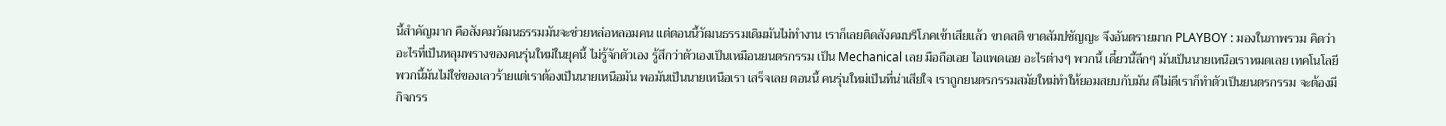นี้สำคัญมาก คือสังคมวัฒนธรรมมันจะช่วยหล่อหลอมคน แต่ตอนนี้วัฒนธรรมเดิมมันไม่ทำงาน เราก็เลยติดสังคมบริโภคเข้าเสียแล้ว ขาดสติ ขาดสัมปชัญญะ จึงอันตรายมาก PLAYBOY : มองในภาพรวม คิดว่าอะไรที่เป็นหลุมพรางของคนรุ่นใหม่ในยุคนี้ ไม่รู้จักตัวเอง รู้สึกว่าตัวเองเป็นเหมือนยนตรกรรม เป็น Mechanical เลย มือถือเอย ไอแพดเอย อะไรต่างๆ พวกนี้ เดี๋ยวนี้ลึกๆ มันเป็นนายเหนือเราหมดเลย เทคโนโลยีพวกนี้มันไม่ใช่ของเลวร้ายแต่เราต้องเป็นนายเหนือมัน พอมันเป็นนายเหนือเรา เสร็จเลย ตอนนี้ คนรุ่นใหม่เป็นที่น่าเสียใจ เราถูกยนตรกรรมสมัยใหม่ทำให้ยอมสยบกับมัน ดีไม่ดีเราก็ทำตัวเป็นยนตรกรรม จะต้องมีกิจกรร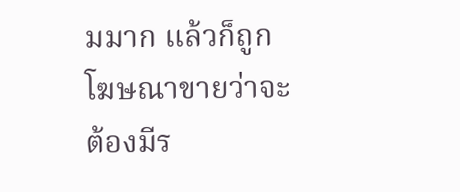มมาก แล้วก็ถูกโฆษณาขายว่าจะต้องมีร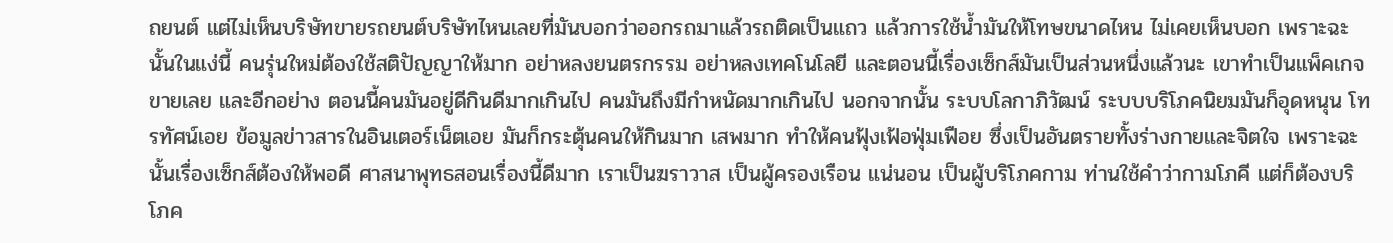ถยนต์ แต่ไม่เห็นบริษัทขายรถยนต์บริษัทไหนเลยที่มันบอกว่าออกรถมาแล้วรถติดเป็นแถว แล้วการใช้น้ำมันให้โทษขนาดไหน ไม่เคยเห็นบอก เพราะฉะนั้นในแง่นี้ คนรุ่นใหม่ต้องใช้สติปัญญาให้มาก อย่าหลงยนตรกรรม อย่าหลงเทคโนโลยี และตอนนี้เรื่องเซ็กส์มันเป็นส่วนหนึ่งแล้วนะ เขาทำเป็นแพ็คเกจขายเลย และอีกอย่าง ตอนนี้คนมันอยู่ดีกินดีมากเกินไป คนมันถึงมีกำหนัดมากเกินไป นอกจากนั้น ระบบโลกาภิวัฒน์ ระบบบริโภคนิยมมันก็อุดหนุน โทรทัศน์เอย ข้อมูลข่าวสารในอินเตอร์เน็ตเอย มันก็กระตุ้นคนให้กินมาก เสพมาก ทำให้คนฟุ้งเฟ้อฟุ่มเฟือย ซึ่งเป็นอันตรายทั้งร่างกายและจิตใจ เพราะฉะนั้นเรื่องเซ็กส์ต้องให้พอดี ศาสนาพุทธสอนเรื่องนี้ดีมาก เราเป็นฆราวาส เป็นผู้ครองเรือน แน่นอน เป็นผู้บริโภคกาม ท่านใช้คำว่ากามโภคี แต่ก็ต้องบริโภค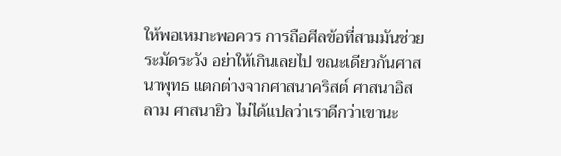ให้พอเหมาะพอควร การถือศีลข้อที่สามมันช่วยระมัดระวัง อย่าให้เกินเลยไป ขณะเดียวกันศาสนาพุทธ แตกต่างจากศาสนาคริสต์ ศาสนาอิสลาม ศาสนายิว ไม่ได้แปลว่าเราดีกว่าเขานะ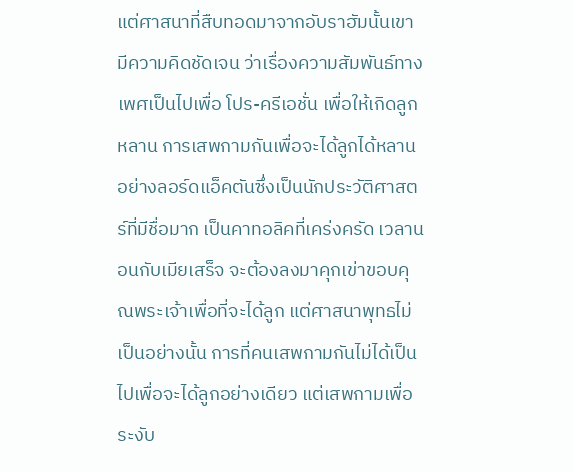แต่ศาสนาที่สืบทอดมาจากอับราฮัมนั้นเขามีความคิดชัดเจน ว่าเรื่องความสัมพันธ์ทางเพศเป็นไปเพื่อ โปร-ครีเอชั่น เพื่อให้เกิดลูกหลาน การเสพกามกันเพื่อจะได้ลูกได้หลาน อย่างลอร์ดแอ็คตันซึ่งเป็นนักประวัติศาสตร์ที่มีชื่อมาก เป็นคาทอลิคที่เคร่งครัด เวลานอนกับเมียเสร็จ จะต้องลงมาคุกเข่าขอบคุณพระเจ้าเพื่อที่จะได้ลูก แต่ศาสนาพุทธไม่เป็นอย่างนั้น การที่คนเสพกามกันไม่ได้เป็นไปเพื่อจะได้ลูกอย่างเดียว แต่เสพกามเพื่อระงับ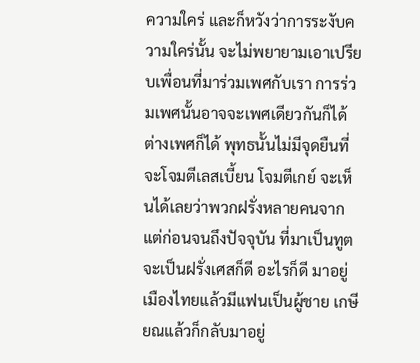ความใคร่ และก็หวังว่าการระงับความใคร่นั้น จะไม่พยายามเอาเปรียบเพื่อนที่มาร่วมเพศกับเรา การร่วมเพศนั้นอาจจะเพศเดียวกันก็ได้ ต่างเพศก็ได้ พุทธนั้นไม่มีจุดยืนที่จะโจมตีเลสเบี้ยน โจมตีเกย์ จะเห็นได้เลยว่าพวกฝรั่งหลายคนจากแต่ก่อนจนถึงปัจจุบัน ที่มาเป็นทูต จะเป็นฝรั่งเศสก็ดี อะไรก็ดี มาอยู่เมืองไทยแล้วมีแฟนเป็นผู้ชาย เกษียณแล้วก็กลับมาอยู่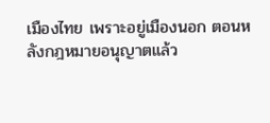เมืองไทย เพราะอยู่เมืองนอก ตอนหลังกฎหมายอนุญาตแล้ว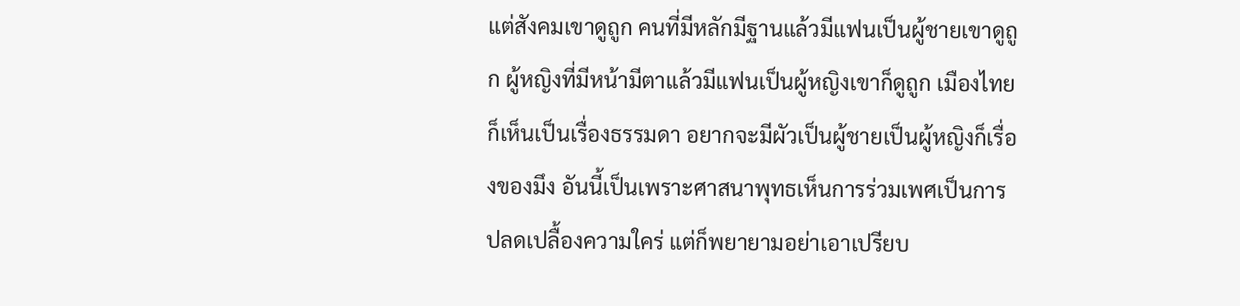แต่สังคมเขาดูถูก คนที่มีหลักมีฐานแล้วมีแฟนเป็นผู้ชายเขาดูถูก ผู้หญิงที่มีหน้ามีตาแล้วมีแฟนเป็นผู้หญิงเขาก็ดูถูก เมืองไทยก็เห็นเป็นเรื่องธรรมดา อยากจะมีผัวเป็นผู้ชายเป็นผู้หญิงก็เรื่องของมึง อันนี้เป็นเพราะศาสนาพุทธเห็นการร่วมเพศเป็นการปลดเปลื้องความใคร่ แต่ก็พยายามอย่าเอาเปรียบ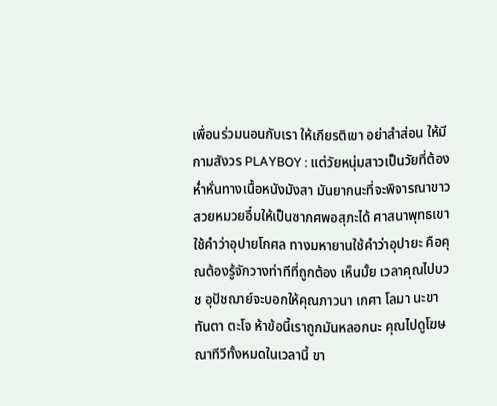เพื่อนร่วมนอนกับเรา ให้เกียรติเขา อย่าสำส่อน ให้มีกามสังวร PLAYBOY : แต่วัยหนุ่มสาวเป็นวัยที่ต้องห่ำหั่นทางเนื้อหนังมังสา มันยากนะที่จะพิจารณาขาวสวยหมวยอึ๋มให้เป็นซากศพอสุภะได้ ศาสนาพุทธเขาใช้คำว่าอุปายโกศล ทางมหายานใช้คำว่าอุปายะ คือคุณต้องรู้จักวางท่าทีที่ถูกต้อง เห็นมั้ย เวลาคุณไปบวช อุปัชฌาย์จะบอกให้คุณภาวนา เกศา โลมา นะขา ทันตา ตะโจ ห้าข้อนี้เราถูกมันหลอกนะ คุณไปดูโฆษณาทีวีทั้งหมดในเวลานี้ ขา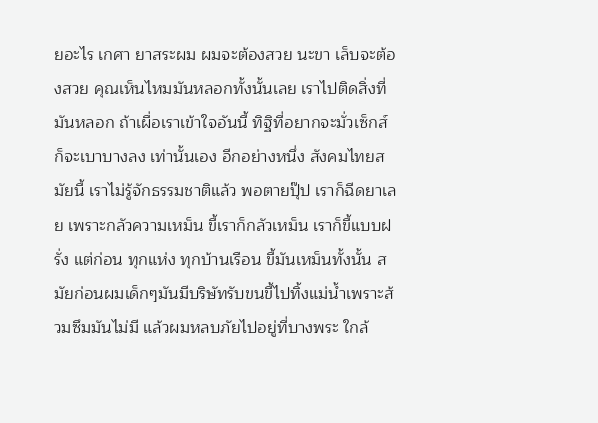ยอะไร เกศา ยาสระผม ผมจะต้องสวย นะขา เล็บจะต้องสวย คุณเห็นไหมมันหลอกทั้งนั้นเลย เราไปติดสิ่งที่มันหลอก ถ้าเผื่อเราเข้าใจอันนี้ ทิฐิที่อยากจะมั่วเซ็กส์ ก็จะเบาบางลง เท่านั้นเอง อีกอย่างหนึ่ง สังคมไทยสมัยนี้ เราไม่รู้จักธรรมชาติแล้ว พอตายปุ๊ป เราก็ฉีดยาเลย เพราะกลัวความเหม็น ขี้เราก็กลัวเหม็น เราก็ขี้แบบฝรั่ง แต่ก่อน ทุกแห่ง ทุกบ้านเรือน ขี้มันเหม็นทั้งนั้น สมัยก่อนผมเด็กๆมันมีบริษัทรับขนขี้ไปทิ้งแม่น้ำเพราะส้วมซึมมันไม่มี แล้วผมหลบภัยไปอยู่ที่บางพระ ใกล้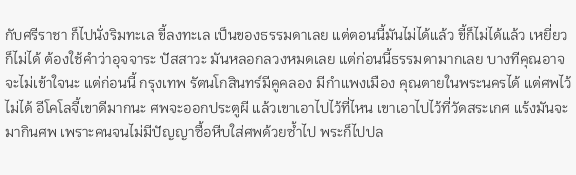กับศรีราชา ก็ไปนั่งริมทะเล ขี้ลงทะเล เป็นของธรรมดาเลย แต่ตอนนี้มันไม่ได้แล้ว ขี้ก็ไม่ได้แล้ว เหยี่ยวก็ไม่ได้ ต้องใช้คำว่าอุจจาระ ปัสสาวะ มันหลอกลวงหมดเลย แต่ก่อนนี้ธรรมดามากเลย บางทีคุณอาจจะไม่เข้าใจนะ แต่ก่อนนี้ กรุงเทพ รัตนโกสินทร์มีคูคลอง มีกำแพงเมือง คุณตายในพระนครได้ แต่ศพไว้ไม่ได้ อีโคโลจี้เขาดีมากนะ ศพจะออกประตูผี แล้วเขาเอาไปไว้ที่ไหน เขาเอาไปไว้ที่วัดสระเกศ แร้งมันจะมากินศพ เพราะคนจนไม่มีปัญญาซื้อหีบใส่ศพด้วยซ้ำไป พระก็ไปปล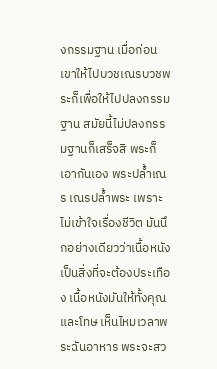งกรรมฐาน เมื่อก่อนเขาให้ไปบวชเณรบวชพระก็เพื่อให้ไปปลงกรรมฐาน สมัยนี้ไม่ปลงกรรมฐานก็เสร็จสิ พระก็เอากันเอง พระปล้ำเณร เณรปล้ำพระ เพราะไม่เข้าใจเรื่องชีวิต มันนึกอย่างเดียวว่าเนื้อหนังเป็นสิ่งที่จะต้องประเทือง เนื้อหนังมันให้ทั้งคุณและโทษ เห็นไหมเวลาพระฉันอาหาร พระจะสว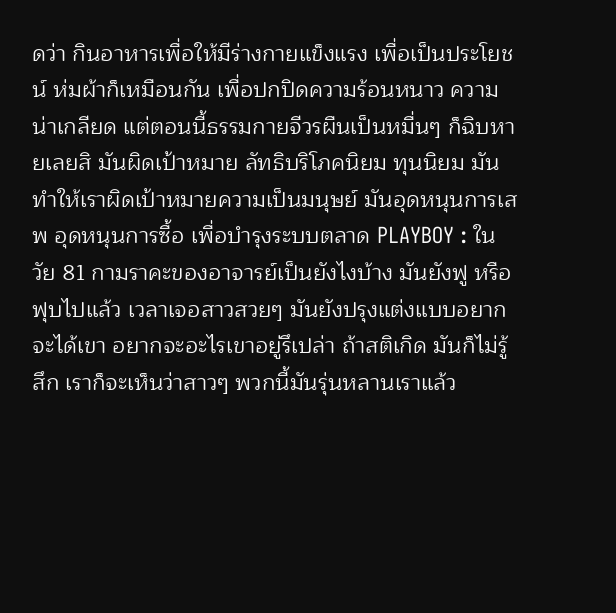ดว่า กินอาหารเพื่อให้มีร่างกายแข็งแรง เพื่อเป็นประโยชน์ ห่มผ้าก็เหมือนกัน เพื่อปกปิดความร้อนหนาว ความน่าเกลียด แต่ตอนนี้ธรรมกายจีวรผืนเป็นหมื่นๆ ก็ฉิบหายเลยสิ มันผิดเป้าหมาย ลัทธิบริโภคนิยม ทุนนิยม มันทำให้เราผิดเป้าหมายความเป็นมนุษย์ มันอุดหนุนการเสพ อุดหนุนการซื้อ เพื่อบำรุงระบบตลาด PLAYBOY : ในวัย 81 กามราคะของอาจารย์เป็นยังไงบ้าง มันยังฟู หรือ ฟุบไปแล้ว เวลาเจอสาวสวยๆ มันยังปรุงแต่งแบบอยากจะได้เขา อยากจะอะไรเขาอยู่รึเปล่า ถ้าสติเกิด มันก็ไม่รู้สึก เราก็จะเห็นว่าสาวๆ พวกนี้มันรุ่นหลานเราแล้ว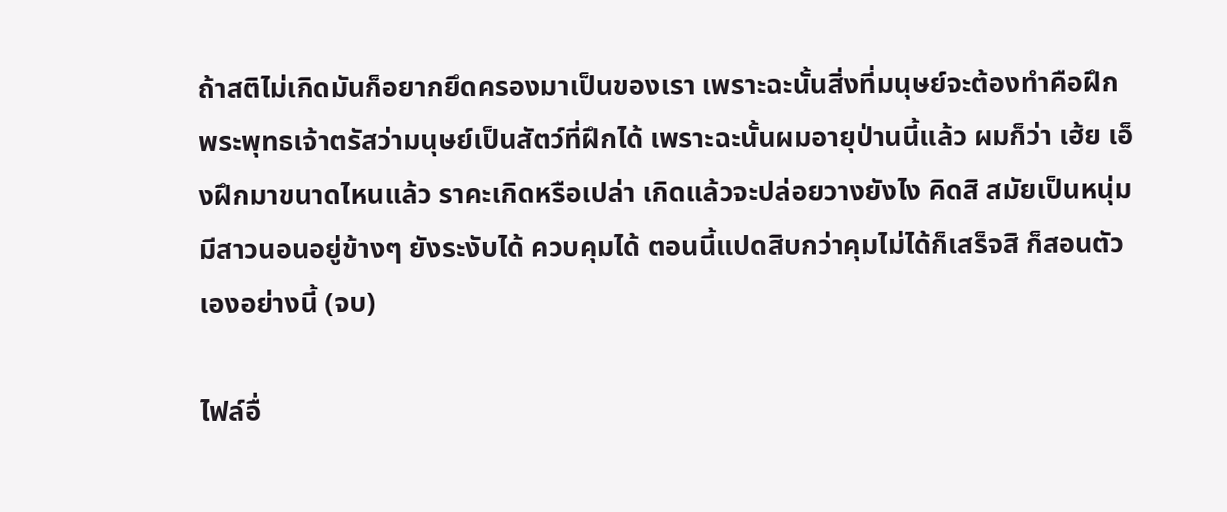ถ้าสติไม่เกิดมันก็อยากยึดครองมาเป็นของเรา เพราะฉะนั้นสิ่งที่มนุษย์จะต้องทำคือฝึก พระพุทธเจ้าตรัสว่ามนุษย์เป็นสัตว์ที่ฝึกได้ เพราะฉะนั้นผมอายุป่านนี้แล้ว ผมก็ว่า เฮ้ย เอ็งฝึกมาขนาดไหนแล้ว ราคะเกิดหรือเปล่า เกิดแล้วจะปล่อยวางยังไง คิดสิ สมัยเป็นหนุ่มมีสาวนอนอยู่ข้างๆ ยังระงับได้ ควบคุมได้ ตอนนี้แปดสิบกว่าคุมไม่ได้ก็เสร็จสิ ก็สอนตัวเองอย่างนี้ (จบ)

ไฟล์อื่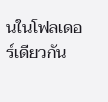นในโฟลเดอร์เดียวกัน